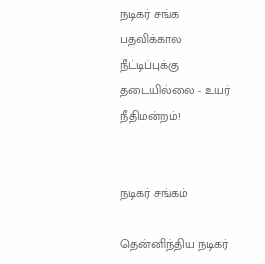நடிகர் சங்க பதவிக்கால நீட்டிப்புக்கு தடையில்லை - உயர் நீதிமன்றம்!


நடிகர் சங்கம்

தென்னிந்திய நடிகர்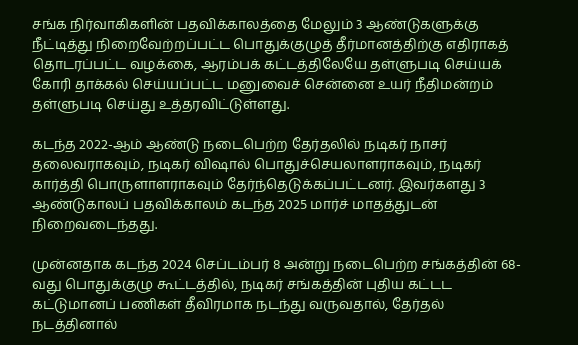சங்க நிர்வாகிகளின் பதவிக்காலத்தை மேலும் 3 ஆண்டுகளுக்கு நீட்டித்து நிறைவேற்றப்பட்ட பொதுக்குழுத் தீர்மானத்திற்கு எதிராகத் தொடரப்பட்ட வழக்கை, ஆரம்பக் கட்டத்திலேயே தள்ளுபடி செய்யக் கோரி தாக்கல் செய்யப்பட்ட மனுவைச் சென்னை உயர் நீதிமன்றம் தள்ளுபடி செய்து உத்தரவிட்டுள்ளது.

கடந்த 2022-ஆம் ஆண்டு நடைபெற்ற தேர்தலில் நடிகர் நாசர் தலைவராகவும், நடிகர் விஷால் பொதுச்செயலாளராகவும், நடிகர் கார்த்தி பொருளாளராகவும் தேர்ந்தெடுக்கப்பட்டனர். இவர்களது 3 ஆண்டுகாலப் பதவிக்காலம் கடந்த 2025 மார்ச் மாதத்துடன் நிறைவடைந்தது.

முன்னதாக கடந்த 2024 செப்டம்பர் 8 அன்று நடைபெற்ற சங்கத்தின் 68-வது பொதுக்குழு கூட்டத்தில், நடிகர் சங்கத்தின் புதிய கட்டட கட்டுமானப் பணிகள் தீவிரமாக நடந்து வருவதால், தேர்தல் நடத்தினால்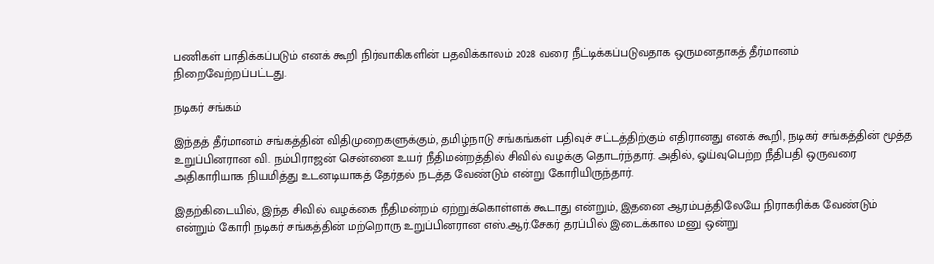பணிகள் பாதிக்கப்படும் எனக் கூறி நிர்வாகிகளின் பதவிக்காலம் 2028 வரை நீட்டிக்கப்படுவதாக ஒருமனதாகத் தீர்மானம் நிறைவேற்றப்பட்டது.

நடிகர் சங்கம்

இந்தத் தீர்மானம் சங்கத்தின் விதிமுறைகளுக்கும், தமிழ்நாடு சங்கங்கள் பதிவுச் சட்டத்திற்கும் எதிரானது எனக் கூறி, நடிகர் சங்கத்தின் மூத்த உறுப்பினரான வி. நம்பிராஜன் சென்னை உயர் நீதிமன்றத்தில் சிவில் வழக்கு தொடர்ந்தார். அதில், ஓய்வுபெற்ற நீதிபதி ஒருவரை அதிகாரியாக நியமித்து உடனடியாகத் தேர்தல் நடத்த வேண்டும் என்று கோரியிருந்தார்.

இதற்கிடையில், இந்த சிவில் வழக்கை நீதிமன்றம் ஏற்றுக்கொள்ளக் கூடாது என்றும், இதனை ஆரம்பத்திலேயே நிராகரிக்க வேண்டும் என்றும் கோரி நடிகர் சங்கத்தின் மற்றொரு உறுப்பினரான எஸ்.ஆர்.சேகர் தரப்பில் இடைக்கால மனு ஒன்று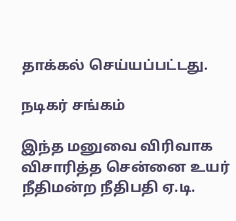தாக்கல் செய்யப்பட்டது.

நடிகர் சங்கம்

இந்த மனுவை விரிவாக விசாரித்த சென்னை உயர் நீதிமன்ற நீதிபதி ஏ.டி.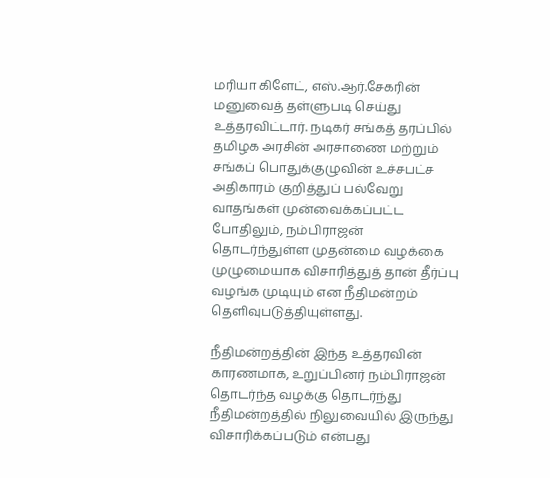மரியா கிளேட், எஸ்.ஆர்.சேகரின் மனுவைத் தள்ளுபடி செய்து உத்தரவிட்டார். நடிகர் சங்கத் தரப்பில் தமிழக அரசின் அரசாணை மற்றும் சங்கப் பொதுக்குழுவின் உச்சபட்ச அதிகாரம் குறித்துப் பல்வேறு வாதங்கள் முன்வைக்கப்பட்ட போதிலும், நம்பிராஜன் தொடர்ந்துள்ள முதன்மை வழக்கை முழுமையாக விசாரித்துத் தான் தீர்ப்பு வழங்க முடியும் என நீதிமன்றம் தெளிவுபடுத்தியுள்ளது.

நீதிமன்றத்தின் இந்த உத்தரவின் காரணமாக, உறுப்பினர் நம்பிராஜன் தொடர்ந்த வழக்கு தொடர்ந்து நீதிமன்றத்தில் நிலுவையில் இருந்து விசாரிக்கப்படும் என்பது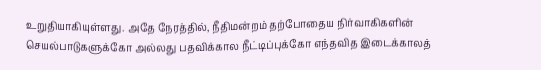உறுதியாகியுள்ளது. அதே நேரத்தில், நீதிமன்றம் தற்போதைய நிர்வாகிகளின் செயல்பாடுகளுக்கோ அல்லது பதவிக்கால நீட்டிப்புக்கோ எந்தவித இடைக்காலத்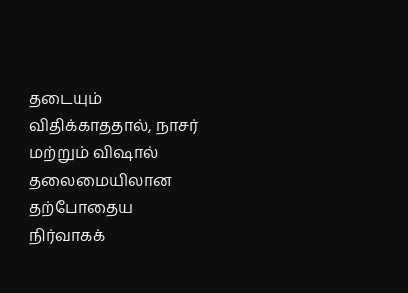தடையும் விதிக்காததால், நாசர் மற்றும் விஷால் தலைமையிலான தற்போதைய நிர்வாகக்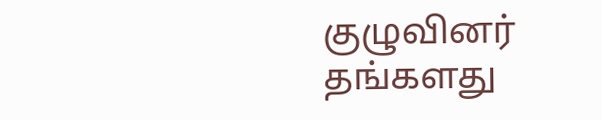குழுவினர் தங்களது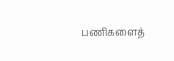பணிகளைத்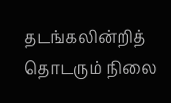தடங்கலின்றித் தொடரும் நிலை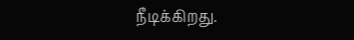நீடிக்கிறது.